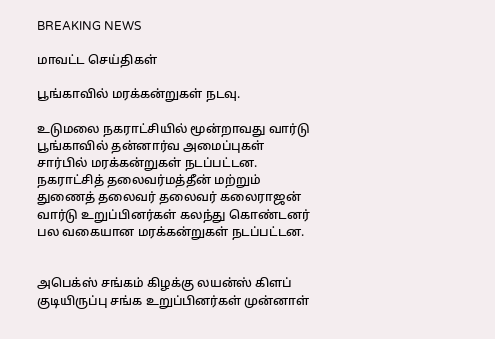BREAKING NEWS

மாவட்ட செய்திகள்

பூங்காவில் மரக்கன்றுகள் நடவு.

உடுமலை நகராட்சியில் மூன்றாவது வார்டு பூங்காவில் தன்னார்வ அமைப்புகள் சார்பில் மரக்கன்றுகள் நடப்பட்டன.
நகராட்சித் தலைவர்மத்தீன் மற்றும் துணைத் தலைவர் தலைவர் கலைராஜன் வார்டு உறுப்பினர்கள் கலந்து கொண்டனர் பல வகையான மரக்கன்றுகள் நடப்பட்டன.


அபெக்ஸ் சங்கம் கிழக்கு லயன்ஸ் கிளப் குடியிருப்பு சங்க உறுப்பினர்கள் முன்னாள்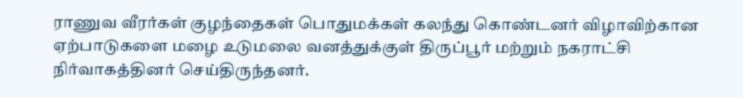ராணுவ வீரர்கள் குழந்தைகள் பொதுமக்கள் கலந்து கொண்டனர் விழாவிற்கான ஏற்பாடுகளை மழை உடுமலை வனத்துக்குள் திருப்பூர் மற்றும் நகராட்சி நிர்வாகத்தினர் செய்திருந்தனர்.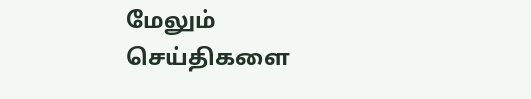மேலும் செய்திகளை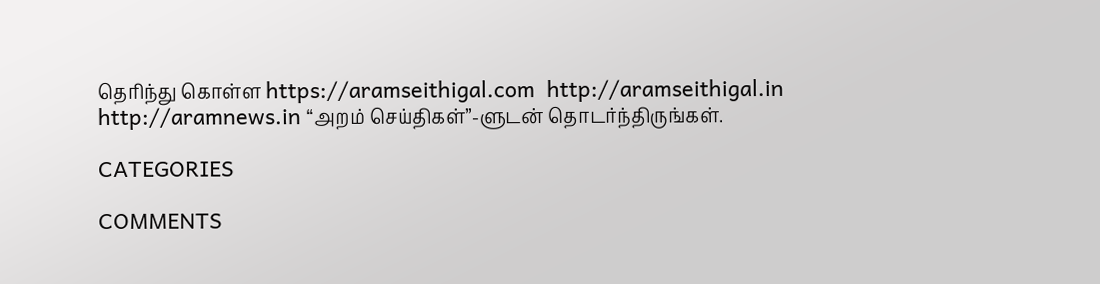தெரிந்து கொள்ள https://aramseithigal.com  http://aramseithigal.in  http://aramnews.in “அறம் செய்திகள்”-ளுடன் தொடர்ந்திருங்கள்.

CATEGORIES

COMMENTS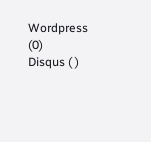Wordpress (0)
Disqus ( )